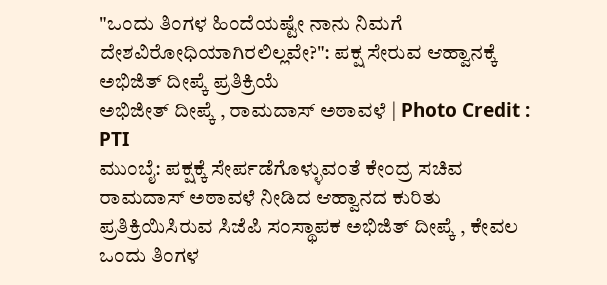"ಒಂದು ತಿಂಗಳ ಹಿಂದೆಯಷ್ಟೇ ನಾನು ನಿಮಗೆ ದೇಶವಿರೋಧಿಯಾಗಿರಲಿಲ್ಲವೇ?": ಪಕ್ಷ ಸೇರುವ ಆಹ್ವಾನಕ್ಕೆ ಅಭಿಜಿತ್ ದೀಪ್ಕೆ ಪ್ರತಿಕ್ರಿಯೆ
ಅಭಿಜೀತ್ ದೀಪ್ಕೆ , ರಾಮದಾಸ್ ಅಠಾವಳೆ | Photo Credit : PTI
ಮುಂಬೈ: ಪಕ್ಷಕ್ಕೆ ಸೇರ್ಪಡೆಗೊಳ್ಳುವಂತೆ ಕೇಂದ್ರ ಸಚಿವ ರಾಮದಾಸ್ ಅಠಾವಳೆ ನೀಡಿದ ಆಹ್ವಾನದ ಕುರಿತು ಪ್ರತಿಕ್ರಿಯಿಸಿರುವ ಸಿಜೆಪಿ ಸಂಸ್ಥಾಪಕ ಅಭಿಜಿತ್ ದೀಪ್ಕೆ , ಕೇವಲ ಒಂದು ತಿಂಗಳ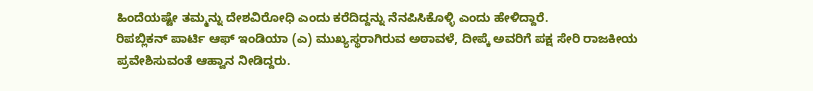ಹಿಂದೆಯಷ್ಟೇ ತಮ್ಮನ್ನು ದೇಶವಿರೋಧಿ ಎಂದು ಕರೆದಿದ್ದನ್ನು ನೆನಪಿಸಿಕೊಳ್ಳಿ ಎಂದು ಹೇಳಿದ್ದಾರೆ.
ರಿಪಬ್ಲಿಕನ್ ಪಾರ್ಟಿ ಆಫ್ ಇಂಡಿಯಾ (ಎ) ಮುಖ್ಯಸ್ಥರಾಗಿರುವ ಅಠಾವಳೆ, ದೀಪ್ಕೆ ಅವರಿಗೆ ಪಕ್ಷ ಸೇರಿ ರಾಜಕೀಯ ಪ್ರವೇಶಿಸುವಂತೆ ಆಹ್ವಾನ ನೀಡಿದ್ದರು.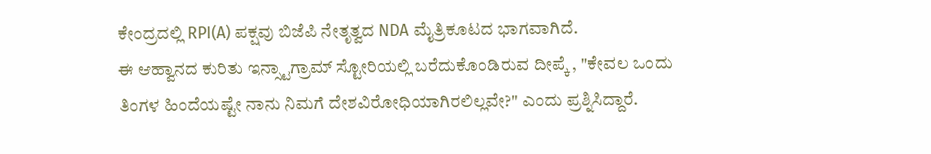ಕೇಂದ್ರದಲ್ಲಿ RPI(A) ಪಕ್ಷವು ಬಿಜೆಪಿ ನೇತೃತ್ವದ NDA ಮೈತ್ರಿಕೂಟದ ಭಾಗವಾಗಿದೆ.
ಈ ಆಹ್ವಾನದ ಕುರಿತು ಇನ್ಸ್ಟಾಗ್ರಾಮ್ ಸ್ಟೋರಿಯಲ್ಲಿ ಬರೆದುಕೊಂಡಿರುವ ದೀಪ್ಕೆ , "ಕೇವಲ ಒಂದು ತಿಂಗಳ ಹಿಂದೆಯಷ್ಟೇ ನಾನು ನಿಮಗೆ ದೇಶವಿರೋಧಿಯಾಗಿರಲಿಲ್ಲವೇ?" ಎಂದು ಪ್ರಶ್ನಿಸಿದ್ದಾರೆ.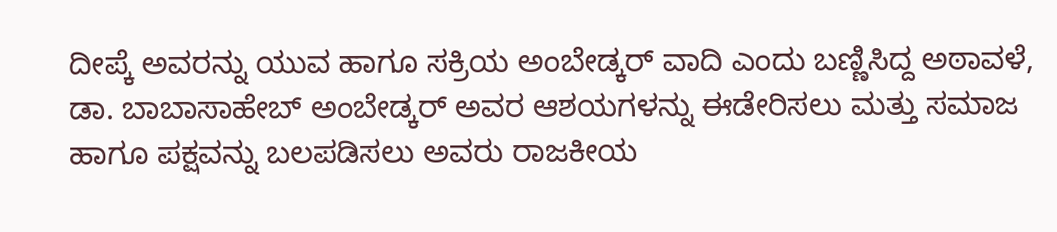ದೀಪ್ಕೆ ಅವರನ್ನು ಯುವ ಹಾಗೂ ಸಕ್ರಿಯ ಅಂಬೇಡ್ಕರ್ ವಾದಿ ಎಂದು ಬಣ್ಣಿಸಿದ್ದ ಅಠಾವಳೆ, ಡಾ. ಬಾಬಾಸಾಹೇಬ್ ಅಂಬೇಡ್ಕರ್ ಅವರ ಆಶಯಗಳನ್ನು ಈಡೇರಿಸಲು ಮತ್ತು ಸಮಾಜ ಹಾಗೂ ಪಕ್ಷವನ್ನು ಬಲಪಡಿಸಲು ಅವರು ರಾಜಕೀಯ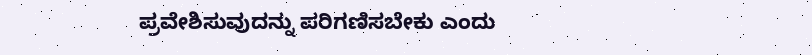ಪ್ರವೇಶಿಸುವುದನ್ನು ಪರಿಗಣಿಸಬೇಕು ಎಂದು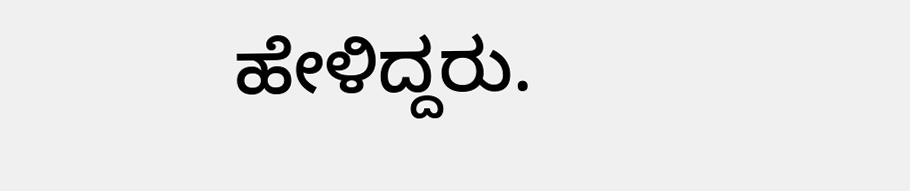ಹೇಳಿದ್ದರು.